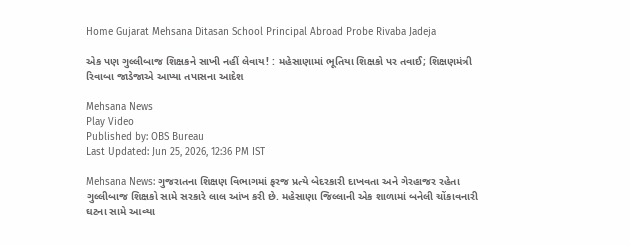Home Gujarat Mehsana Ditasan School Principal Abroad Probe Rivaba Jadeja

એક પણ ગુલ્લીબાજ શિક્ષકને સાખી નહીં લેવાય! : મહેસાણામાં ભૂતિયા શિક્ષકો પર તવાઈ; શિક્ષણમંત્રી રિવાબા જાડેજાએ આપ્યા તપાસના આદેશ

Mehsana News
Play Video
Published by: OBS Bureau
Last Updated: Jun 25, 2026, 12:36 PM IST

Mehsana News: ગુજરાતના શિક્ષણ વિભાગમાં ફરજ પ્રત્યે બેદરકારી દાખવતા અને ગેરહાજર રહેતા ગુલ્લીબાજ શિક્ષકો સામે સરકારે લાલ આંખ કરી છે. મહેસાણા જિલ્લાની એક શાળામાં બનેલી ચોંકાવનારી ઘટના સામે આવ્યા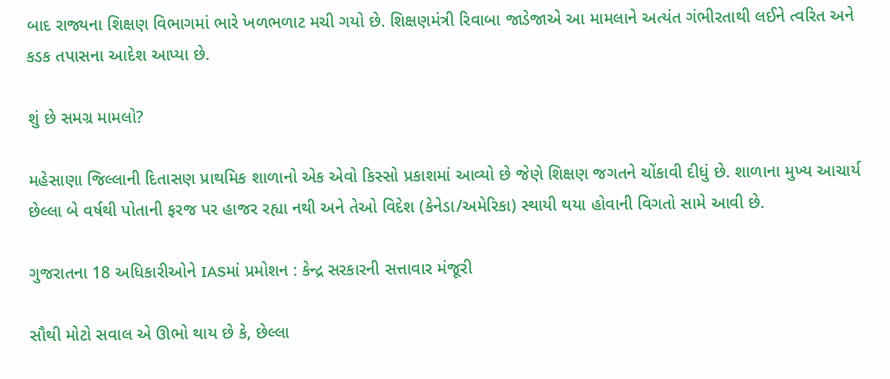બાદ રાજ્યના શિક્ષણ વિભાગમાં ભારે ખળભળાટ મચી ગયો છે. શિક્ષણમંત્રી રિવાબા જાડેજાએ આ મામલાને અત્યંત ગંભીરતાથી લઈને ત્વરિત અને કડક તપાસના આદેશ આપ્યા છે.

શું છે સમગ્ર મામલો?

મહેસાણા જિલ્લાની દિતાસણ પ્રાથમિક શાળાનો એક એવો કિસ્સો પ્રકાશમાં આવ્યો છે જેણે શિક્ષણ જગતને ચોંકાવી દીધું છે. શાળાના મુખ્ય આચાર્ય છેલ્લા બે વર્ષથી પોતાની ફરજ પર હાજર રહ્યા નથી અને તેઓ વિદેશ (કેનેડા/અમેરિકા) સ્થાયી થયા હોવાની વિગતો સામે આવી છે.

ગુજરાતના 18 અધિકારીઓને IASમાં પ્રમોશન : કેન્દ્ર સરકારની સત્તાવાર મંજૂરી

સૌથી મોટો સવાલ એ ઊભો થાય છે કે, છેલ્લા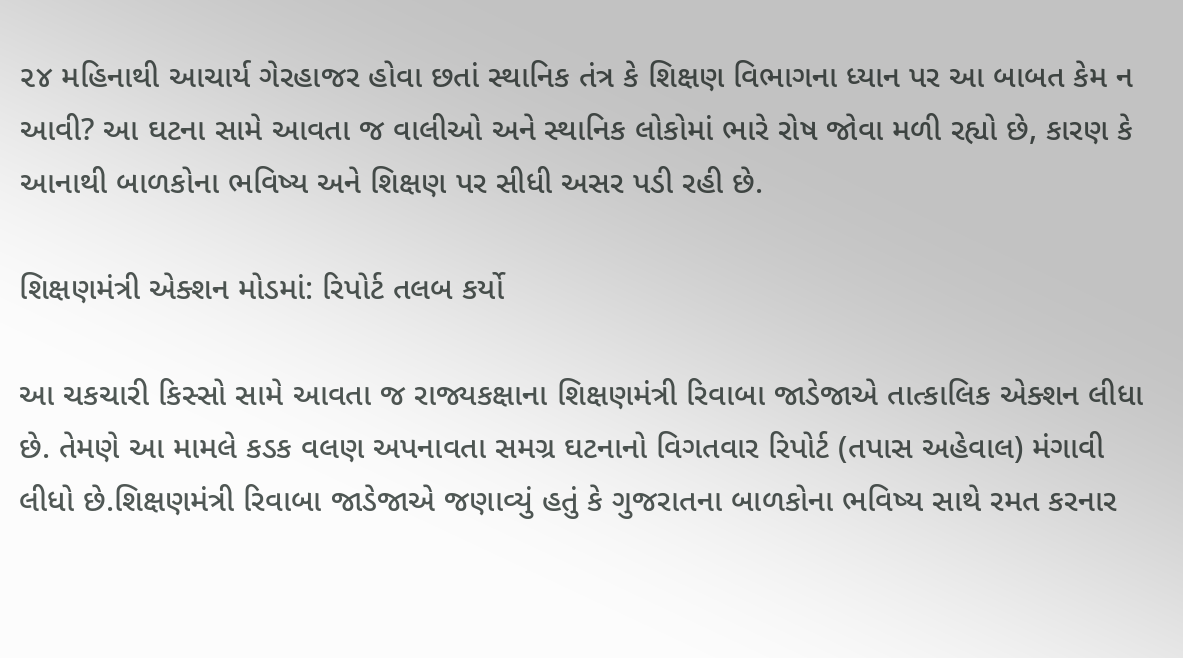૨૪ મહિનાથી આચાર્ય ગેરહાજર હોવા છતાં સ્થાનિક તંત્ર કે શિક્ષણ વિભાગના ધ્યાન પર આ બાબત કેમ ન આવી? આ ઘટના સામે આવતા જ વાલીઓ અને સ્થાનિક લોકોમાં ભારે રોષ જોવા મળી રહ્યો છે, કારણ કે આનાથી બાળકોના ભવિષ્ય અને શિક્ષણ પર સીધી અસર પડી રહી છે.

શિક્ષણમંત્રી એક્શન મોડમાં: રિપોર્ટ તલબ કર્યો

આ ચકચારી કિસ્સો સામે આવતા જ રાજ્યકક્ષાના શિક્ષણમંત્રી રિવાબા જાડેજાએ તાત્કાલિક એક્શન લીધા છે. તેમણે આ મામલે કડક વલણ અપનાવતા સમગ્ર ઘટનાનો વિગતવાર રિપોર્ટ (તપાસ અહેવાલ) મંગાવી લીધો છે.શિક્ષણમંત્રી રિવાબા જાડેજાએ જણાવ્યું હતું કે ગુજરાતના બાળકોના ભવિષ્ય સાથે રમત કરનાર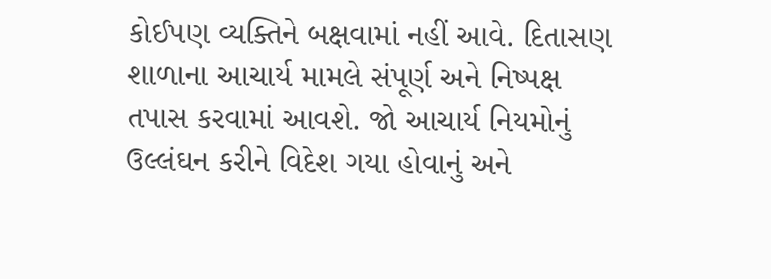કોઈપણ વ્યક્તિને બક્ષવામાં નહીં આવે. દિતાસણ શાળાના આચાર્ય મામલે સંપૂર્ણ અને નિષ્પક્ષ તપાસ કરવામાં આવશે. જો આચાર્ય નિયમોનું ઉલ્લંઘન કરીને વિદેશ ગયા હોવાનું અને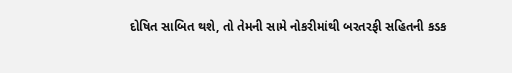દોષિત સાબિત થશે, તો તેમની સામે નોકરીમાંથી બરતરફી સહિતની કડક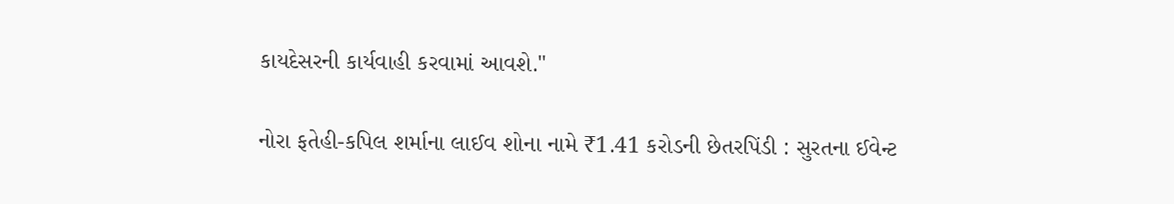કાયદેસરની કાર્યવાહી કરવામાં આવશે."

નોરા ફતેહી-કપિલ શર્માના લાઈવ શોના નામે ₹1.41 કરોડની છેતરપિંડી : સુરતના ઈવેન્ટ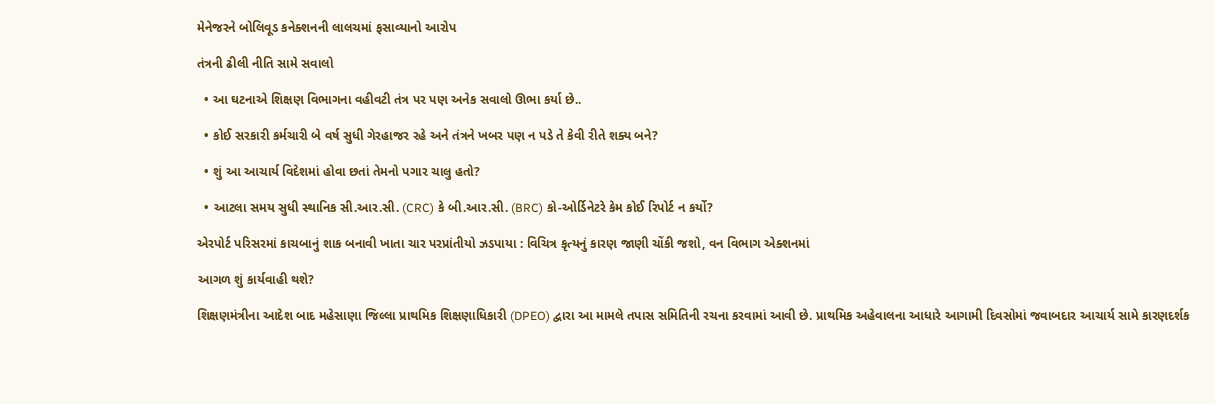મેનેજરને બોલિવૂડ કનેક્શનની લાલચમાં ફસાવ્યાનો આરોપ

તંત્રની ઢીલી નીતિ સામે સવાલો

  • આ ઘટનાએ શિક્ષણ વિભાગના વહીવટી તંત્ર પર પણ અનેક સવાલો ઊભા કર્યા છે..

  • કોઈ સરકારી કર્મચારી બે વર્ષ સુધી ગેરહાજર રહે અને તંત્રને ખબર પણ ન પડે તે કેવી રીતે શક્ય બને?

  • શું આ આચાર્ય વિદેશમાં હોવા છતાં તેમનો પગાર ચાલુ હતો?

  • આટલા સમય સુધી સ્થાનિક સી.આર.સી. (CRC) કે બી.આર.સી. (BRC) કો-ઓર્ડિનેટરે કેમ કોઈ રિપોર્ટ ન કર્યો?

એરપોર્ટ પરિસરમાં કાચબાનું શાક બનાવી ખાતા ચાર પરપ્રાંતીયો ઝડપાયા : વિચિત્ર કૃત્યનું કારણ જાણી ચોંકી જશો, વન વિભાગ એક્શનમાં

આગળ શું કાર્યવાહી થશે?

શિક્ષણમંત્રીના આદેશ બાદ મહેસાણા જિલ્લા પ્રાથમિક શિક્ષણાધિકારી (DPEO) દ્વારા આ મામલે તપાસ સમિતિની રચના કરવામાં આવી છે. પ્રાથમિક અહેવાલના આધારે આગામી દિવસોમાં જવાબદાર આચાર્ય સામે કારણદર્શક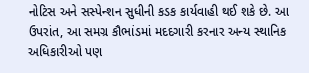નોટિસ અને સસ્પેન્શન સુધીની કડક કાર્યવાહી થઈ શકે છે. આ ઉપરાંત, આ સમગ્ર કૌભાંડમાં મદદગારી કરનાર અન્ય સ્થાનિક અધિકારીઓ પણ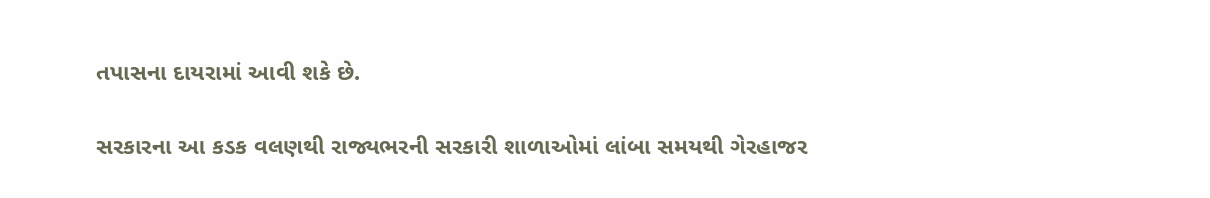તપાસના દાયરામાં આવી શકે છે.

સરકારના આ કડક વલણથી રાજ્યભરની સરકારી શાળાઓમાં લાંબા સમયથી ગેરહાજર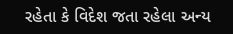રહેતા કે વિદેશ જતા રહેલા અન્ય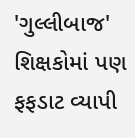'ગુલ્લીબાજ' શિક્ષકોમાં પણ ફફડાટ વ્યાપી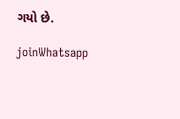ગયો છે.

joinWhatsapp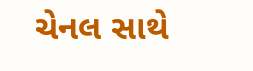ચેનલ સાથે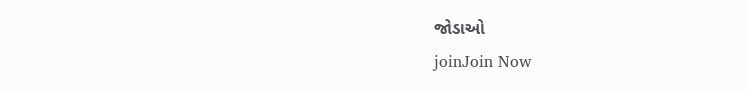જોડાઓ
joinJoin Now